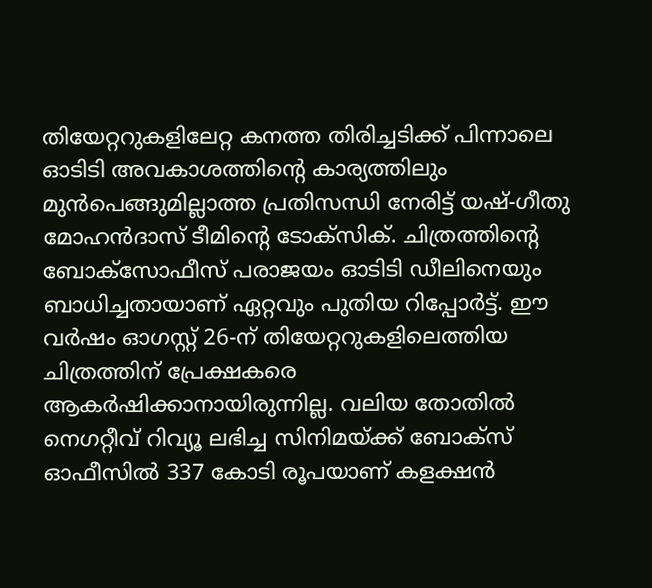തിയേറ്ററുകളിലേറ്റ കനത്ത തിരിച്ചടിക്ക് പിന്നാലെ ഓടിടി അവകാശത്തിന്റെ കാര്യത്തിലും മുൻപെങ്ങുമില്ലാത്ത പ്രതിസന്ധി നേരിട്ട് യഷ്-ഗീതു മോഹൻദാസ് ടീമിന്റെ ടോക്സിക്. ചിത്രത്തിന്റെ ബോക്സോഫീസ് പരാജയം ഓടിടി ഡീലിനെയും ബാധിച്ചതായാണ് ഏറ്റവും പുതിയ റിപ്പോർട്ട്. ഈ വർഷം ഓഗസ്റ്റ് 26-ന് തിയേറ്ററുകളിലെത്തിയ ചിത്രത്തിന് പ്രേക്ഷകരെ ആകർഷിക്കാനായിരുന്നില്ല. വലിയ തോതിൽ നെഗറ്റീവ് റിവ്യൂ ലഭിച്ച സിനിമയ്ക്ക് ബോക്സ് ഓഫീസിൽ 337 കോടി രൂപയാണ് കളക്ഷൻ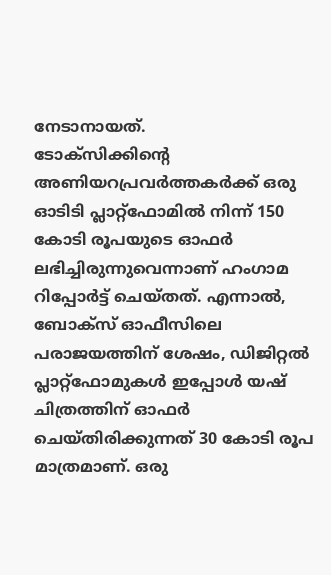നേടാനായത്.
ടോക്സിക്കിന്റെ അണിയറപ്രവർത്തകർക്ക് ഒരു ഓടിടി പ്ലാറ്റ്ഫോമിൽ നിന്ന് 150 കോടി രൂപയുടെ ഓഫർ ലഭിച്ചിരുന്നുവെന്നാണ് ഹംഗാമ റിപ്പോർട്ട് ചെയ്തത്. എന്നാൽ, ബോക്സ് ഓഫീസിലെ പരാജയത്തിന് ശേഷം, ഡിജിറ്റൽ പ്ലാറ്റ്ഫോമുകൾ ഇപ്പോൾ യഷ് ചിത്രത്തിന് ഓഫർ ചെയ്തിരിക്കുന്നത് 30 കോടി രൂപ മാത്രമാണ്. ഒരു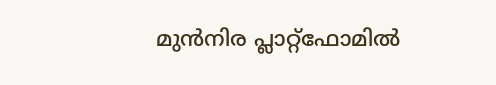മുൻനിര പ്ലാറ്റ്ഫോമിൽ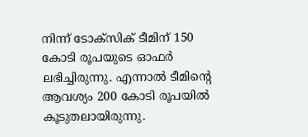നിന്ന് ടോക്സിക് ടീമിന് 150 കോടി രൂപയുടെ ഓഫർ ലഭിച്ചിരുന്നു. എന്നാൽ ടീമിന്റെ ആവശ്യം 200 കോടി രൂപയിൽ കൂടുതലായിരുന്നു.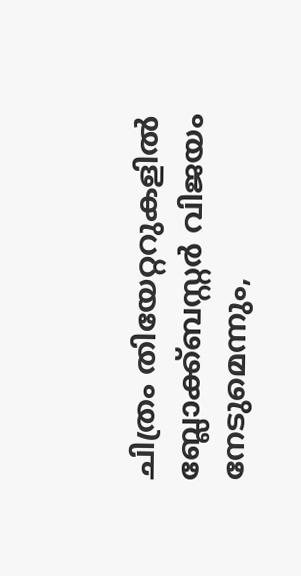ചിത്രം തിയേറ്ററുകളിൽ ബ്ലോക്ക്ബസ്റ്റർ വിജയം നേടുമെന്നും,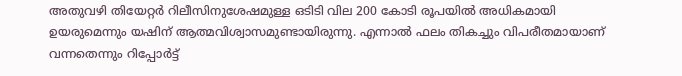അതുവഴി തിയേറ്റർ റിലീസിനുശേഷമുള്ള ഒടിടി വില 200 കോടി രൂപയിൽ അധികമായി ഉയരുമെന്നും യഷിന് ആത്മവിശ്വാസമുണ്ടായിരുന്നു. എന്നാൽ ഫലം തികച്ചും വിപരീതമായാണ് വന്നതെന്നും റിപ്പോർട്ട്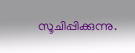സൂചിപ്പിക്കുന്നു.